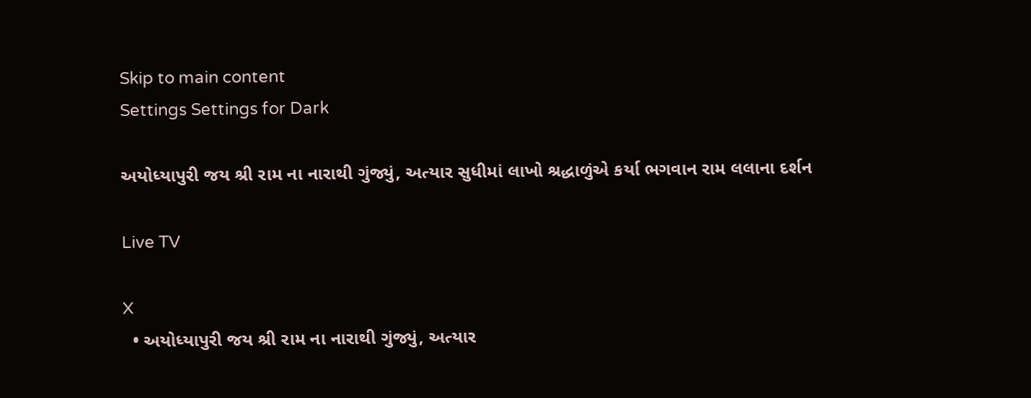Skip to main content
Settings Settings for Dark

અયોધ્યાપુરી જય શ્રી રામ ના નારાથી ગુંજ્યું, અત્યાર સુધીમાં લાખો શ્રદ્ધાળુંએ કર્યા ભગવાન રામ લલાના દર્શન

Live TV

X
  • અયોધ્યાપુરી જય શ્રી રામ ના નારાથી ગુંજ્યું, અત્યાર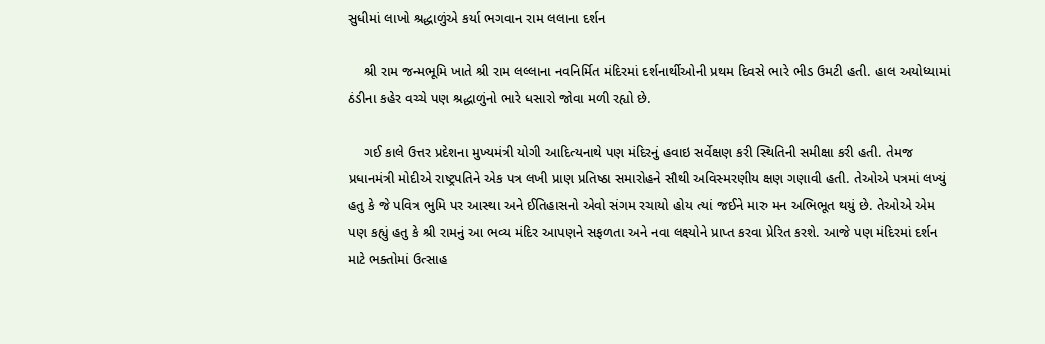સુધીમાં લાખો શ્રદ્ધાળુંએ કર્યા ભગવાન રામ લલાના દર્શન

    શ્રી રામ જન્મભૂમિ ખાતે શ્રી રામ લલ્લાના નવનિર્મિત મંદિરમાં દર્શનાર્થીઓની પ્રથમ દિવસે ભારે ભીડ ઉમટી હતી. હાલ અયોધ્યામાં ઠંડીના કહેર વચ્ચે પણ શ્રદ્ધાળુંનો ભારે ધસારો જોવા મળી રહ્યો છે.

    ગઈ કાલે ઉત્તર પ્રદેશના મુખ્યમંત્રી યોગી આદિત્યનાથે પણ મંદિરનું હવાઇ સર્વેક્ષણ કરી સ્થિતિની સમીક્ષા કરી હતી. તેમજ પ્રધાનમંત્રી મોદીએ રાષ્ટ્રપતિને એક પત્ર લખી પ્રાણ પ્રતિષ્ઠા સમારોહને સૌથી અવિસ્મરણીય ક્ષણ ગણાવી હતી. તેઓએ પત્રમાં લખ્યું હતુ કે જે પવિત્ર ભુમિ પર આસ્થા અને ઈતિહાસનો એવો સંગમ રચાયો હોય ત્યાં જઈને મારુ મન અભિભૂત થયું છે. તેઓએ એમ પણ કહ્યું હતુ કે શ્રી રામનું આ ભવ્ય મંદિર આપણને સફળતા અને નવા લક્ષ્યોને પ્રાપ્ત કરવા પ્રેરિત કરશે. આજે પણ મંદિરમાં દર્શન માટે ભક્તોમાં ઉત્સાહ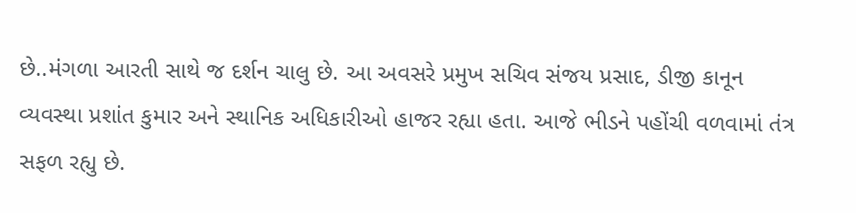છે..મંગળા આરતી સાથે જ દર્શન ચાલુ છે. આ અવસરે પ્રમુખ સચિવ સંજય પ્રસાદ, ડીજી કાનૂન વ્યવસ્થા પ્રશાંત કુમાર અને સ્થાનિક અધિકારીઓ હાજર રહ્યા હતા. આજે ભીડને પહોંચી વળવામાં તંત્ર સફળ રહ્યુ છે.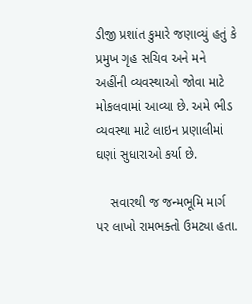ડીજી પ્રશાંત કુમારે જણાવ્યું હતું કે પ્રમુખ ગૃહ સચિવ અને મને અહીંની વ્યવસ્થાઓ જોવા માટે મોકલવામાં આવ્યા છે. અમે ભીડ વ્યવસ્થા માટે લાઇન પ્રણાલીમાં ઘણાં સુધારાઓ કર્યા છે.

    સવારથી જ જન્મભૂમિ માર્ગ પર લાખો રામભક્તો ઉમટ્યા હતા.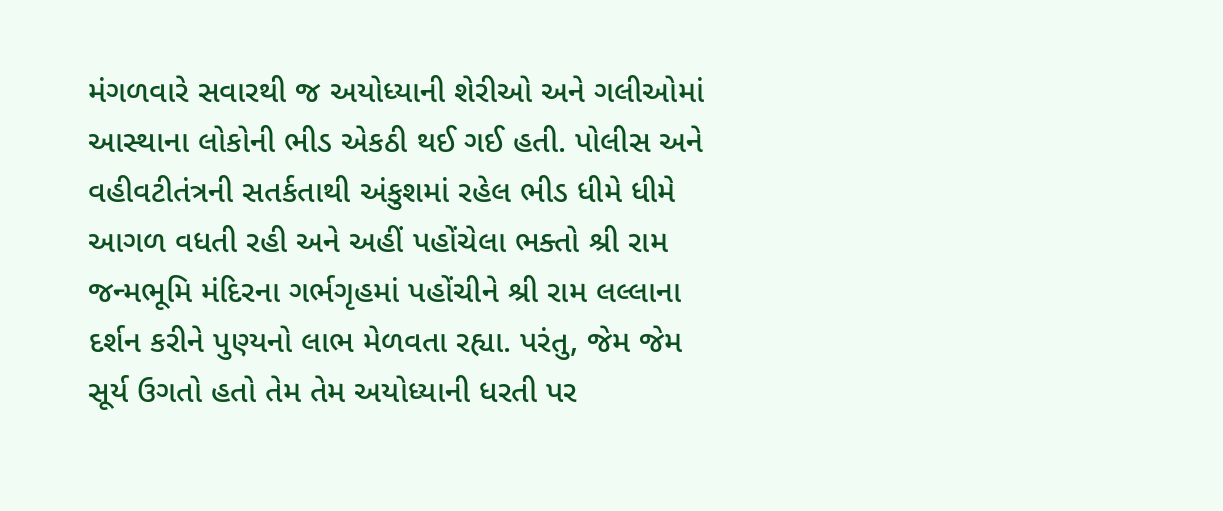મંગળવારે સવારથી જ અયોધ્યાની શેરીઓ અને ગલીઓમાં આસ્થાના લોકોની ભીડ એકઠી થઈ ગઈ હતી. પોલીસ અને વહીવટીતંત્રની સતર્કતાથી અંકુશમાં રહેલ ભીડ ધીમે ધીમે આગળ વધતી રહી અને અહીં પહોંચેલા ભક્તો શ્રી રામ જન્મભૂમિ મંદિરના ગર્ભગૃહમાં પહોંચીને શ્રી રામ લલ્લાના દર્શન કરીને પુણ્યનો લાભ મેળવતા રહ્યા. પરંતુ, જેમ જેમ સૂર્ય ઉગતો હતો તેમ તેમ અયોધ્યાની ધરતી પર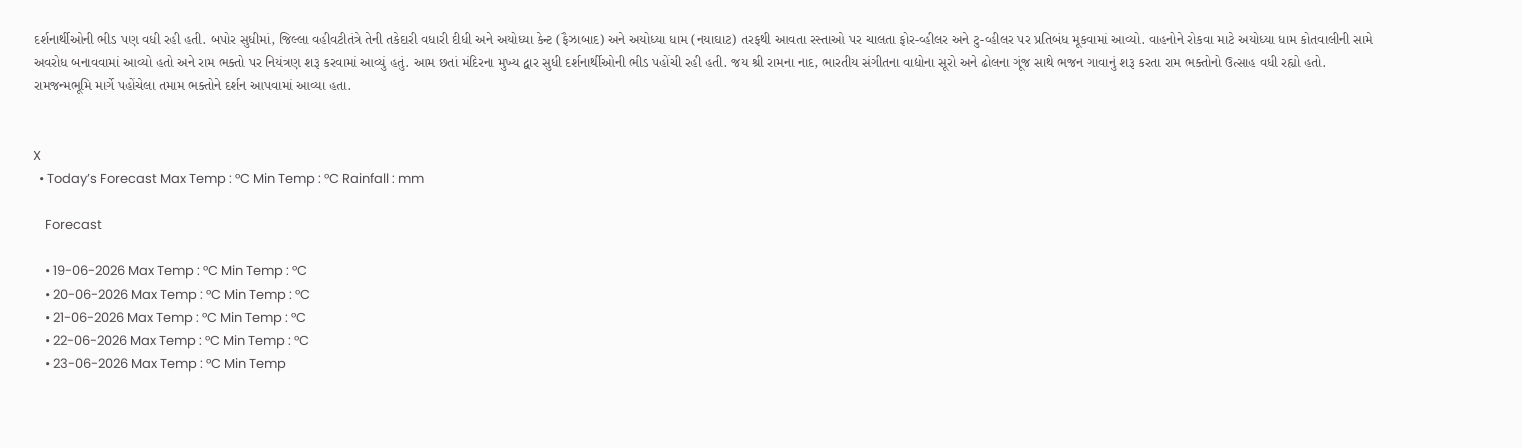દર્શનાર્થીઓની ભીડ પણ વધી રહી હતી. બપોર સુધીમાં, જિલ્લા વહીવટીતંત્રે તેની તકેદારી વધારી દીધી અને અયોધ્યા કેન્ટ (ફૈઝાબાદ) અને અયોધ્યા ધામ (નયાઘાટ) તરફથી આવતા રસ્તાઓ પર ચાલતા ફોર-વ્હીલર અને ટુ-વ્હીલર પર પ્રતિબંધ મૂકવામાં આવ્યો. વાહનોને રોકવા માટે અયોધ્યા ધામ કોતવાલીની સામે અવરોધ બનાવવામાં આવ્યો હતો અને રામ ભક્તો પર નિયંત્રણ શરૂ કરવામાં આવ્યું હતું. આમ છતાં મંદિરના મુખ્ય દ્વાર સુધી દર્શનાર્થીઓની ભીડ પહોંચી રહી હતી. જય શ્રી રામના નાદ, ભારતીય સંગીતના વાદ્યોના સૂરો અને ઢોલના ગૂંજ સાથે ભજન ગાવાનું શરૂ કરતા રામ ભક્તોનો ઉત્સાહ વધી રહ્યો હતો. રામજન્મભૂમિ માર્ગે પહોંચેલા તમામ ભક્તોને દર્શન આપવામાં આવ્યા હતા.


X
  • Today’s Forecast Max Temp : °C Min Temp : °C Rainfall : mm

    Forecast

    • 19-06-2026 Max Temp : °C Min Temp : °C
    • 20-06-2026 Max Temp : °C Min Temp : °C
    • 21-06-2026 Max Temp : °C Min Temp : °C
    • 22-06-2026 Max Temp : °C Min Temp : °C
    • 23-06-2026 Max Temp : °C Min Temp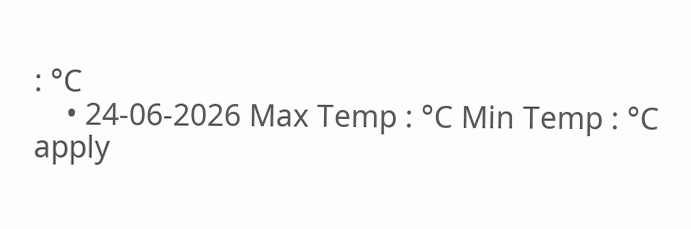: °C
    • 24-06-2026 Max Temp : °C Min Temp : °C
apply